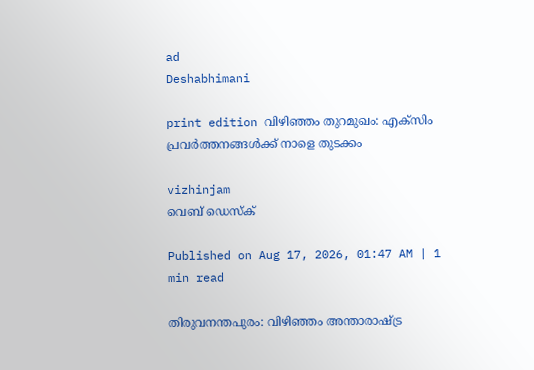ad
Deshabhimani

print edition വിഴിഞ്ഞം തുറമുഖം: എക്സിം പ്രവർത്തനങ്ങൾക്ക് നാളെ തുടക്കം

vizhinjam
വെബ് ഡെസ്ക്

Published on Aug 17, 2026, 01:47 AM | 1 min read

തിരുവനന്തപുരം: വിഴിഞ്ഞം അന്താരാഷ്ട്ര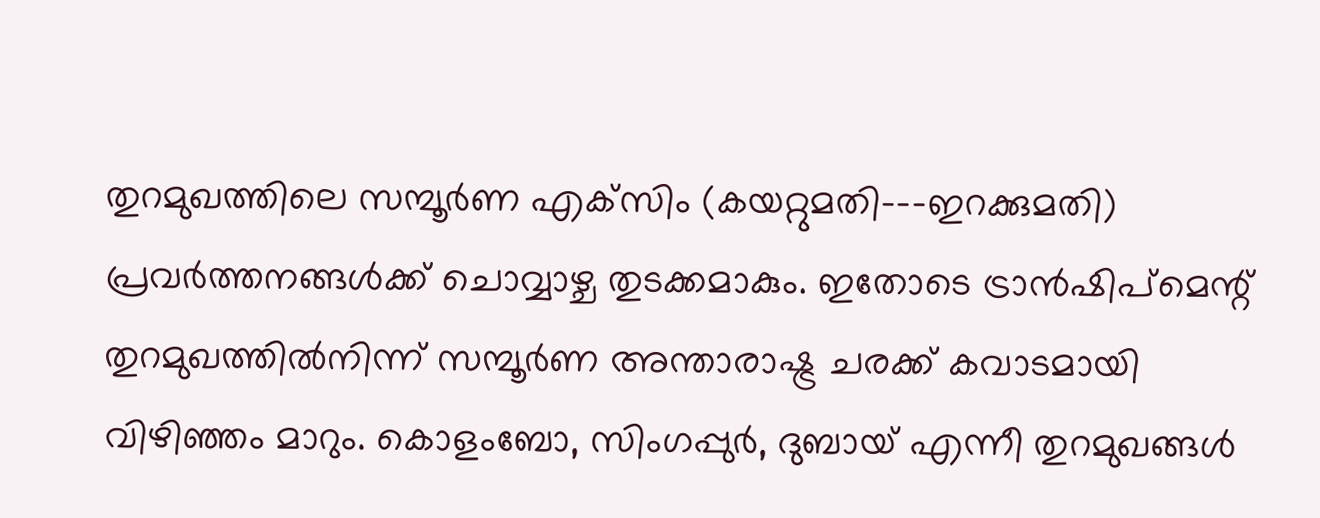തുറമുഖത്തിലെ സമ്പൂര്‍ണ എക്‌സിം (കയറ്റുമതി--–ഇറക്കുമതി) പ്രവര്‍ത്തനങ്ങള്‍ക്ക്‌ ചൊവ്വാഴ്ച തുടക്കമാകും. ഇതോടെ ട്രാന്‍ഷിപ്‌മെന്റ് തുറമുഖത്തില്‍നിന്ന്‌ സമ്പൂര്‍ണ അന്താരാഷ്ട്ര ചരക്ക് കവാടമായി വിഴിഞ്ഞം മാറും. കൊളംബോ, സിംഗപ്പുർ, ദുബായ് എന്നീ തുറമുഖങ്ങൾ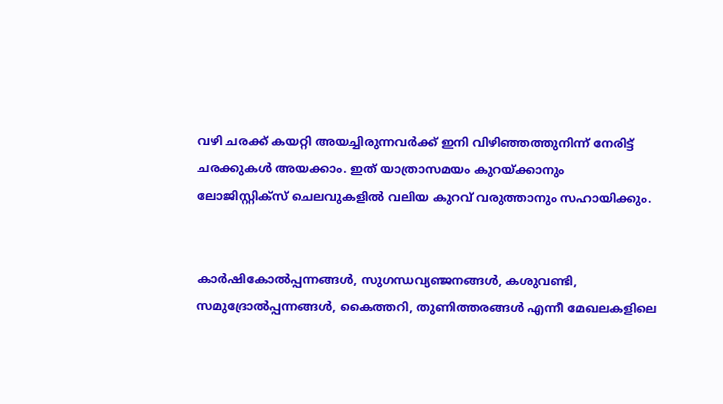വഴി ചരക്ക് കയറ്റി അയച്ചിരുന്നവർക്ക് ഇനി വിഴിഞ്ഞത്തുനിന്ന് നേരിട്ട് ചരക്കുകൾ അയക്കാം. ഇത് യാത്രാസമയം കുറയ്ക്കാനും ലോജിസ്റ്റിക്സ് ചെലവുകളിൽ വലിയ കുറവ് വരുത്താനും സഹായിക്കും.


കാർഷികോൽപ്പന്നങ്ങൾ, സുഗന്ധവ്യഞ്ജനങ്ങൾ, കശുവണ്ടി, സമുദ്രോൽപ്പന്നങ്ങൾ, കൈത്തറി, തുണിത്തരങ്ങൾ എന്നീ മേഖലകളിലെ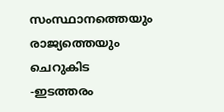സംസ്ഥാനത്തെയും രാജ്യത്തെയും ചെറുകിട -ഇടത്തരം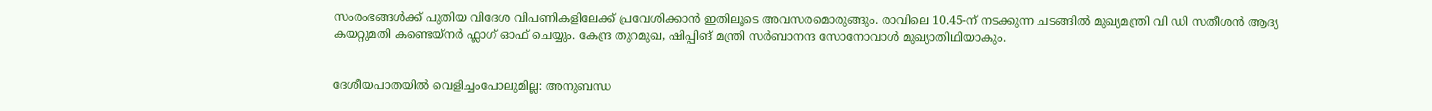സംരംഭങ്ങൾക്ക് പുതിയ വിദേശ വിപണികളിലേക്ക് പ്രവേശിക്കാൻ ഇതിലൂടെ അവസരമൊരുങ്ങും. രാവിലെ 10.45-ന് നടക്കുന്ന ചടങ്ങിൽ മുഖ്യമന്ത്രി വി ഡി സതീശൻ ആദ്യ കയറ്റുമതി കണ്ടെയ്‌നർ ഫ്ലാഗ് ഓഫ് ചെയ്യും. കേന്ദ്ര തുറമുഖ, ഷിപ്പിങ് മന്ത്രി സർബാനന്ദ സോനോവാൾ മുഖ്യാതിഥിയാകും.


ദേശീയപാതയിൽ വെളിച്ചംപോലുമില്ല: അനുബന്ധ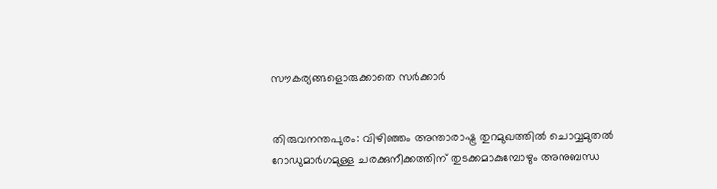സൗകര്യങ്ങളൊരുക്കാതെ സർക്കാർ


തിരുവനന്തപുരം: വിഴിഞ്ഞം അന്താരാഷ്ട്ര തുറമുഖത്തിൽ ചൊവ്വമുതൽ റോഡുമാർഗമുള്ള ചരക്കുനീക്കത്തിന് തുടക്കമാകുമ്പോഴും അനുബന്ധ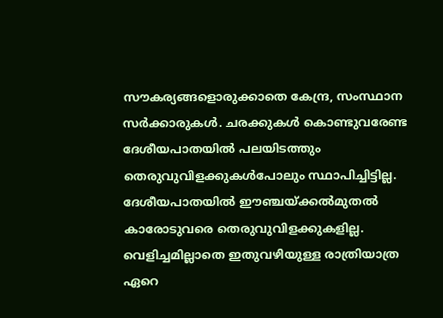സൗകര്യങ്ങളൊരുക്കാതെ കേന്ദ്ര, സംസ്ഥാന സർക്കാരുകൾ. ചരക്കുകൾ കൊണ്ടുവരേണ്ട ദേശീയപാതയിൽ പലയിടത്തും തെരുവുവിളക്കുകൾപോലും സ്ഥാപിച്ചിട്ടില്ല. ദേശീയപാതയിൽ ഈഞ്ചയ്ക്കൽമുതൽ കാരോടുവരെ തെരുവുവിളക്കുകളില്ല. വെളിച്ചമില്ലാതെ ഇതുവഴിയുള്ള രാത്രിയാത്ര ഏറെ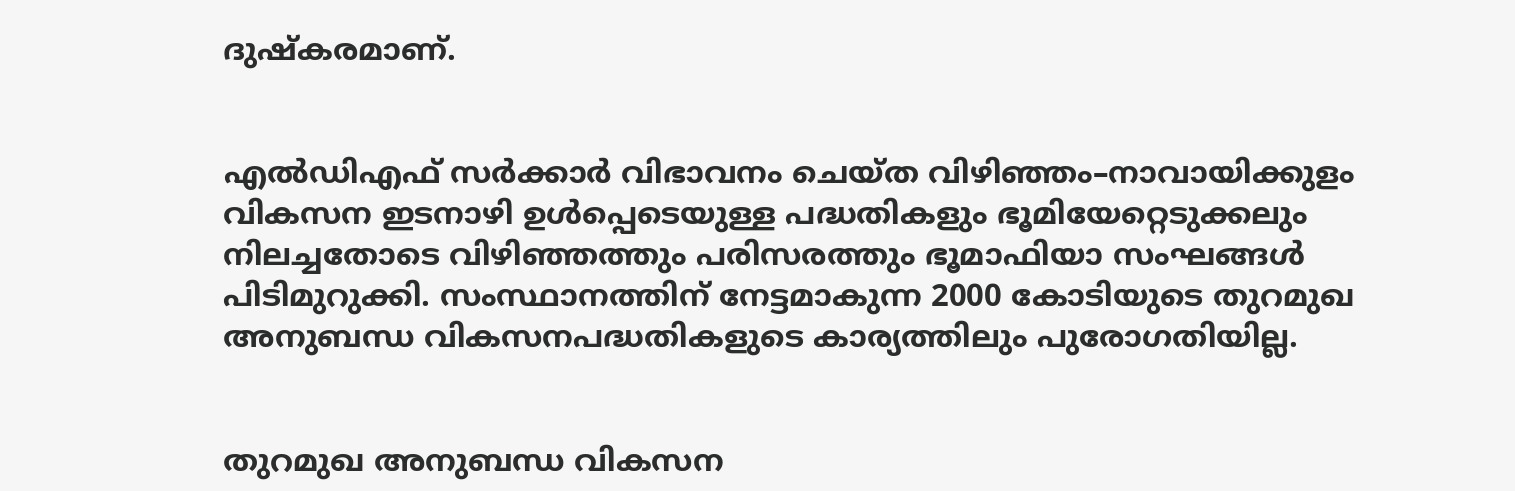ദുഷ്‌കരമാണ്‌.


എൽഡിഎഫ് സർക്കാർ വിഭാവനം ചെയ്ത വിഴിഞ്ഞം–നാവായിക്കുളം വികസന ഇടനാഴി ഉൾപ്പെടെയുള്ള പദ്ധതികളും ഭൂമിയേറ്റെടുക്കലും നിലച്ചതോടെ വിഴിഞ്ഞത്തും പരിസരത്തും ഭൂമാഫിയാ സംഘങ്ങൾ പിടിമുറുക്കി. സംസ്ഥാനത്തിന് നേട്ടമാകുന്ന 2000 കോടിയുടെ തുറമുഖ അനുബന്ധ വികസനപദ്ധതികളുടെ കാര്യത്തിലും പുരോഗതിയില്ല.


തുറമുഖ അനുബന്ധ വികസന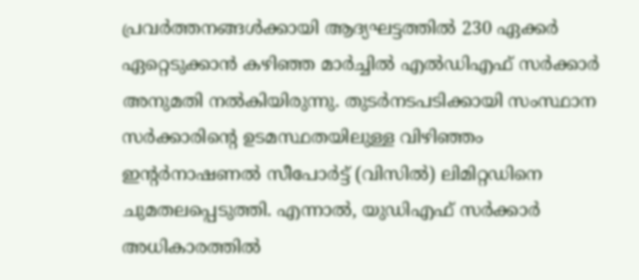പ്രവർത്തനങ്ങൾക്കായി ആദ്യഘട്ടത്തിൽ 230 ഏക്കർ ഏറ്റെടുക്കാൻ കഴിഞ്ഞ മാർച്ചിൽ എൽഡിഎഫ് സർക്കാർ അനുമതി നൽകിയിരുന്നു. തുടർനടപടിക്കായി സംസ്ഥാന സർക്കാരിന്റെ ഉടമസ്ഥതയിലുള്ള വിഴിഞ്ഞം ഇന്റർനാഷണൽ സീപോർട്ട്‌ (വിസിൽ) ലിമിറ്റഡിനെ ചുമതലപ്പെടുത്തി. എന്നാൽ, യുഡിഎഫ് സർക്കാർ അധികാരത്തിൽ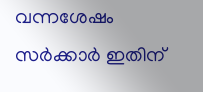വന്നശേഷം സർക്കാർ ഇതിന്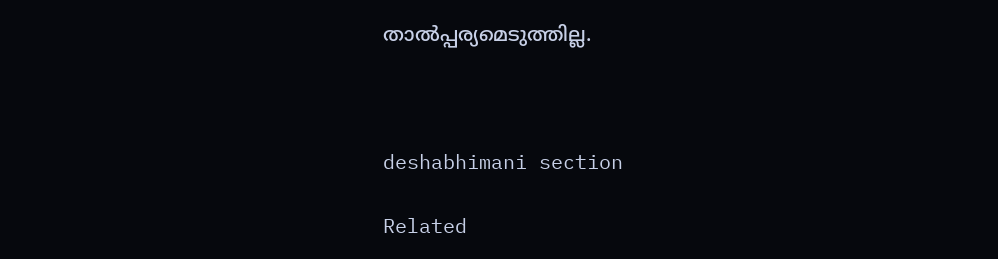താൽപ്പര്യമെടുത്തില്ല.



deshabhimani section

Related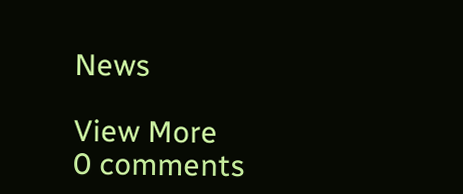News

View More
0 comments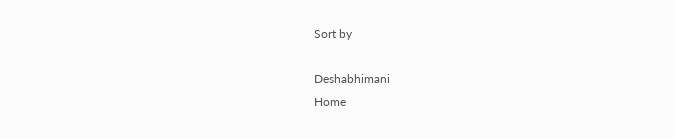Sort by

Deshabhimani
Home